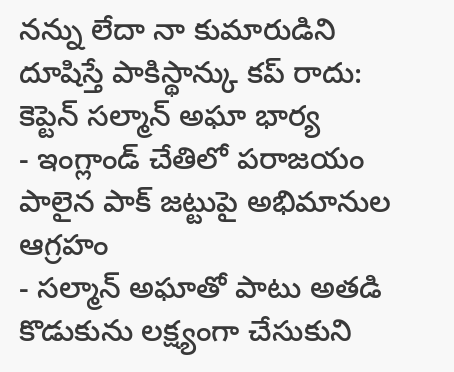నన్ను లేదా నా కుమారుడిని దూషిస్తే పాకిస్థాన్కు కప్ రాదు: కెప్టెన్ సల్మాన్ అఘా భార్య
- ఇంగ్లాండ్ చేతిలో పరాజయం పాలైన పాక్ జట్టుపై అభిమానుల ఆగ్రహం
- సల్మాన్ అఘాతో పాటు అతడి కొడుకును లక్ష్యంగా చేసుకుని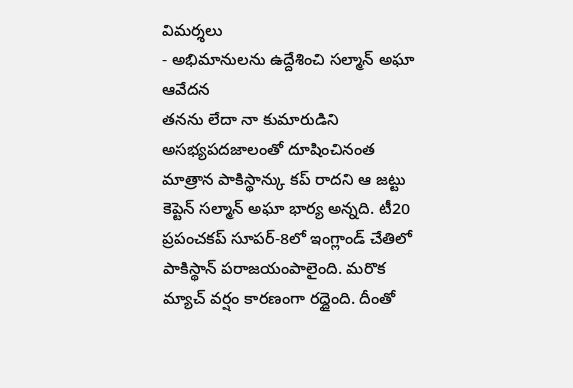విమర్శలు
- అభిమానులను ఉద్దేశించి సల్మాన్ అఘా ఆవేదన
తనను లేదా నా కుమారుడిని అసభ్యపదజాలంతో దూషించినంత మాత్రాన పాకిస్థాన్కు కప్ రాదని ఆ జట్టు కెప్టెన్ సల్మాన్ అఘా భార్య అన్నది. టీ20 ప్రపంచకప్ సూపర్-8లో ఇంగ్లాండ్ చేతిలో పాకిస్థాన్ పరాజయంపాలైంది. మరొక మ్యాచ్ వర్షం కారణంగా రద్దైంది. దీంతో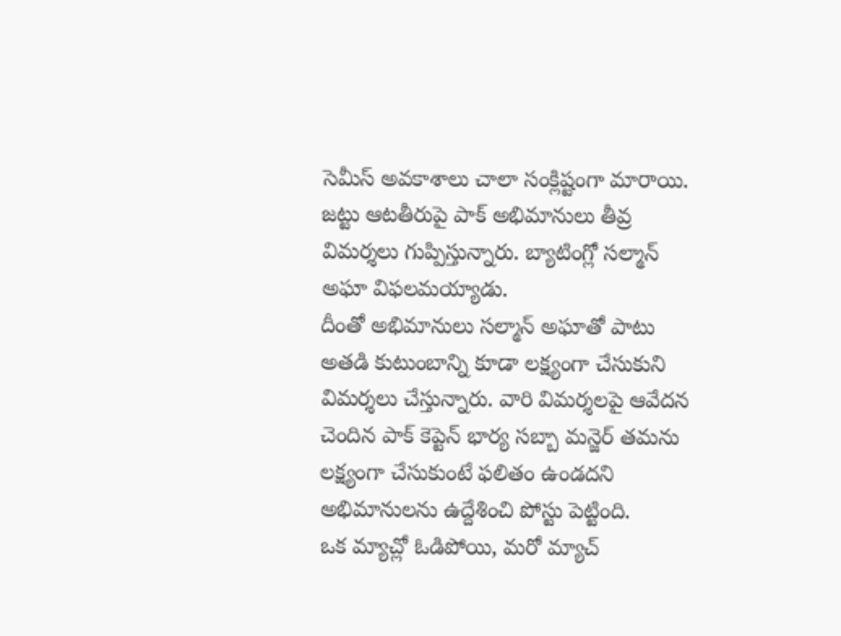సెమీస్ అవకాశాలు చాలా సంక్లిష్టంగా మారాయి. జట్టు ఆటతీరుపై పాక్ అభిమానులు తీవ్ర విమర్శలు గుప్పిస్తున్నారు. బ్యాటింగ్లో సల్మాన్ అఘా విఫలమయ్యాడు.
దీంతో అభిమానులు సల్మాన్ అఘాతో పాటు అతడి కుటుంబాన్ని కూడా లక్ష్యంగా చేసుకుని విమర్శలు చేస్తున్నారు. వారి విమర్శలపై ఆవేదన చెందిన పాక్ కెప్టెన్ భార్య సబ్బా మన్జెర్ తమను లక్ష్యంగా చేసుకుంటే ఫలితం ఉండదని అభిమానులను ఉద్దేశించి పోస్టు పెట్టింది.
ఒక మ్యాచ్లో ఓడిపోయి, మరో మ్యాచ్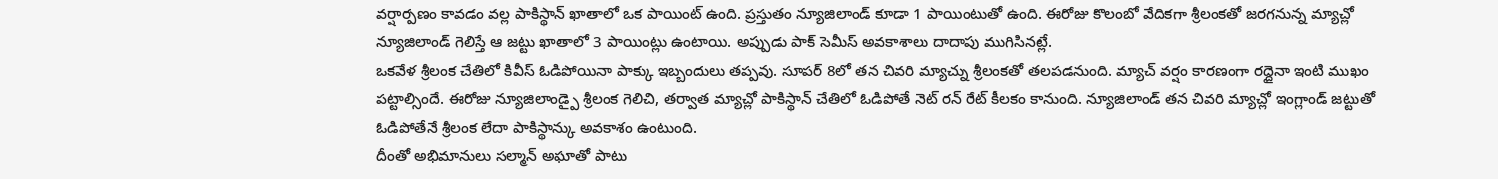వర్షార్పణం కావడం వల్ల పాకిస్థాన్ ఖాతాలో ఒక పాయింట్ ఉంది. ప్రస్తుతం న్యూజిలాండ్ కూడా 1 పాయింటుతో ఉంది. ఈరోజు కొలంబో వేదికగా శ్రీలంకతో జరగనున్న మ్యాచ్లో న్యూజిలాండ్ గెలిస్తే ఆ జట్టు ఖాతాలో 3 పాయింట్లు ఉంటాయి. అప్పుడు పాక్ సెమీస్ అవకాశాలు దాదాపు ముగిసినట్లే.
ఒకవేళ శ్రీలంక చేతిలో కివీస్ ఓడిపోయినా పాక్కు ఇబ్బందులు తప్పవు. సూపర్ 8లో తన చివరి మ్యాచ్ను శ్రీలంకతో తలపడనుంది. మ్యాచ్ వర్షం కారణంగా రద్దైనా ఇంటి ముఖం పట్టాల్సిందే. ఈరోజు న్యూజిలాండ్పై శ్రీలంక గెలిచి, తర్వాత మ్యాచ్లో పాకిస్థాన్ చేతిలో ఓడిపోతే నెట్ రన్ రేట్ కీలకం కానుంది. న్యూజిలాండ్ తన చివరి మ్యాచ్లో ఇంగ్లాండ్ జట్టుతో ఓడిపోతేనే శ్రీలంక లేదా పాకిస్థాన్కు అవకాశం ఉంటుంది.
దీంతో అభిమానులు సల్మాన్ అఘాతో పాటు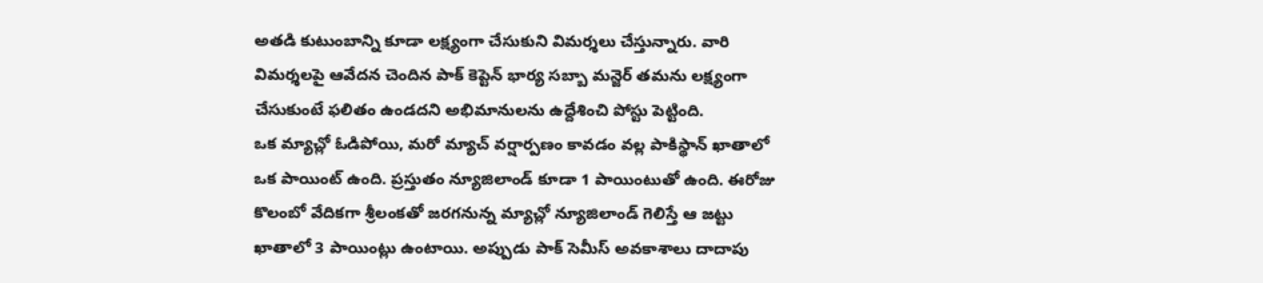అతడి కుటుంబాన్ని కూడా లక్ష్యంగా చేసుకుని విమర్శలు చేస్తున్నారు. వారి విమర్శలపై ఆవేదన చెందిన పాక్ కెప్టెన్ భార్య సబ్బా మన్జెర్ తమను లక్ష్యంగా చేసుకుంటే ఫలితం ఉండదని అభిమానులను ఉద్దేశించి పోస్టు పెట్టింది.
ఒక మ్యాచ్లో ఓడిపోయి, మరో మ్యాచ్ వర్షార్పణం కావడం వల్ల పాకిస్థాన్ ఖాతాలో ఒక పాయింట్ ఉంది. ప్రస్తుతం న్యూజిలాండ్ కూడా 1 పాయింటుతో ఉంది. ఈరోజు కొలంబో వేదికగా శ్రీలంకతో జరగనున్న మ్యాచ్లో న్యూజిలాండ్ గెలిస్తే ఆ జట్టు ఖాతాలో 3 పాయింట్లు ఉంటాయి. అప్పుడు పాక్ సెమీస్ అవకాశాలు దాదాపు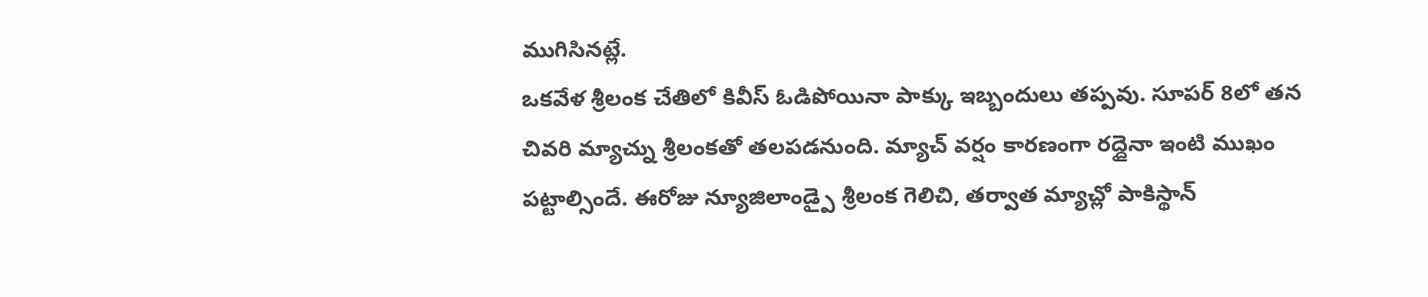ముగిసినట్లే.
ఒకవేళ శ్రీలంక చేతిలో కివీస్ ఓడిపోయినా పాక్కు ఇబ్బందులు తప్పవు. సూపర్ 8లో తన చివరి మ్యాచ్ను శ్రీలంకతో తలపడనుంది. మ్యాచ్ వర్షం కారణంగా రద్దైనా ఇంటి ముఖం పట్టాల్సిందే. ఈరోజు న్యూజిలాండ్పై శ్రీలంక గెలిచి, తర్వాత మ్యాచ్లో పాకిస్థాన్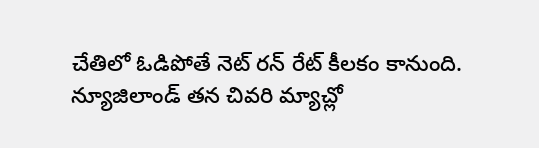చేతిలో ఓడిపోతే నెట్ రన్ రేట్ కీలకం కానుంది. న్యూజిలాండ్ తన చివరి మ్యాచ్లో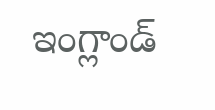ఇంగ్లాండ్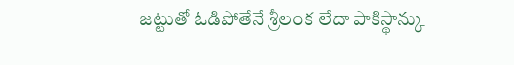జట్టుతో ఓడిపోతేనే శ్రీలంక లేదా పాకిస్థాన్కు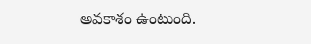అవకాశం ఉంటుంది.